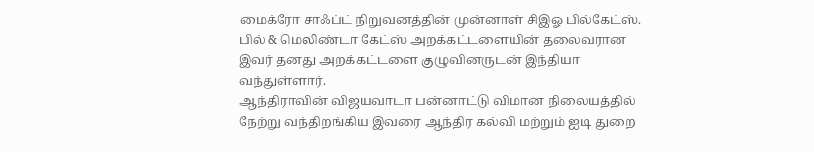மைக்ரோ சாஃப்ட் நிறுவனத்தின் முன்னாள் சிஇஓ பில்கேட்ஸ். பில் & மெலிண்டா கேட்ஸ் அறக்கட்டளையின் தலைவரான இவர் தனது அறக்கட்டளை குழுவினருடன் இந்தியா வந்துள்ளார்.
ஆந்திராவின் விஜயவாடா பன்னாட்டு விமான நிலையத்தில் நேற்று வந்திறங்கிய இவரை ஆந்திர கல்வி மற்றும் ஐடி துறை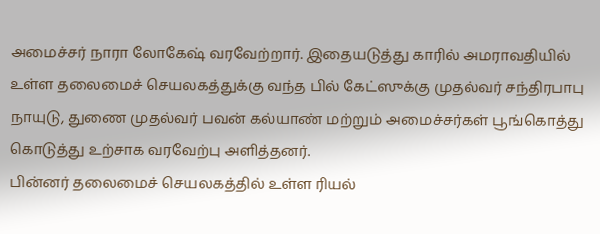அமைச்சர் நாரா லோகேஷ் வரவேற்றார். இதையடுத்து காரில் அமராவதியில் உள்ள தலைமைச் செயலகத்துக்கு வந்த பில் கேட்ஸுக்கு முதல்வர் சந்திரபாபு நாயுடு, துணை முதல்வர் பவன் கல்யாண் மற்றும் அமைச்சர்கள் பூங்கொத்து கொடுத்து உற்சாக வரவேற்பு அளித்தனர்.
பின்னர் தலைமைச் செயலகத்தில் உள்ள ரியல்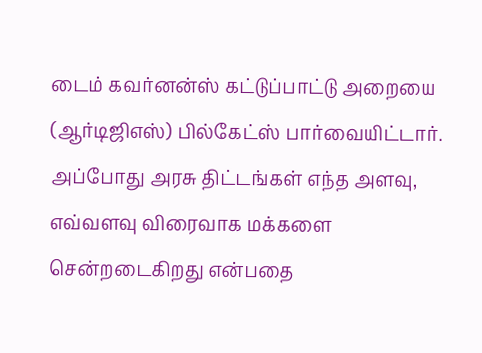டைம் கவர்னன்ஸ் கட்டுப்பாட்டு அறையை (ஆர்டிஜிஎஸ்) பில்கேட்ஸ் பார்வையிட்டார். அப்போது அரசு திட்டங்கள் எந்த அளவு, எவ்வளவு விரைவாக மக்களை சென்றடைகிறது என்பதை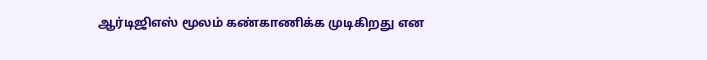ஆர்டிஜிஎஸ் மூலம் கண்காணிக்க முடிகிறது என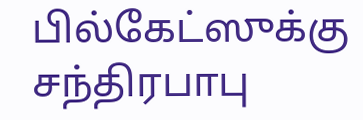பில்கேட்ஸுக்கு சந்திரபாபு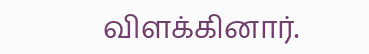விளக்கினார்.